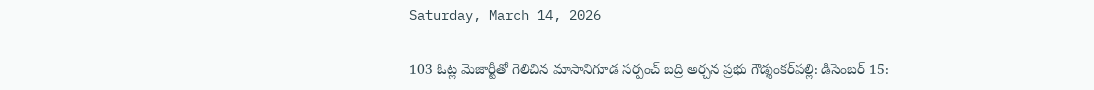Saturday, March 14, 2026

103 ఓట్ల మెజార్టీతో గెలిచిన మాసానిగూడ సర్పంచ్ బద్రి అర్చన ప్రభు గౌడ్శంకర్‌పల్లి: డిసెంబర్ 15: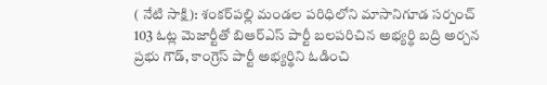( నేటి సాక్షి): శంకర్‌పల్లి మండల పరిధిలోని మాసానిగూడ సర్పంచ్ 103 ఓట్ల మెజార్టీతో బిఆర్ఎస్ పార్టీ బలపరిచిన అభ్యర్థి బద్రి అర్చన ప్రభు గౌడ్, కాంగ్రెస్ పార్టీ అభ్యర్థిని ఓడించి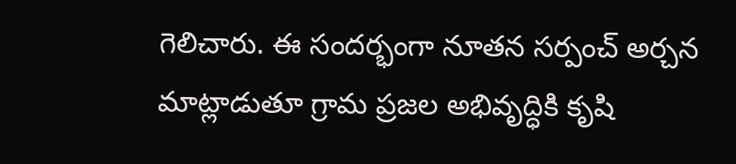గెలిచారు. ఈ సందర్భంగా నూతన సర్పంచ్ అర్చన మాట్లాడుతూ గ్రామ ప్రజల అభివృద్ధికి కృషి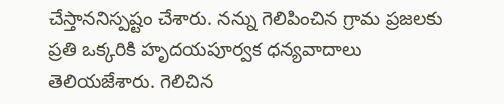చేస్తాననిస్పష్టం చేశారు. నన్ను గెలిపించిన గ్రామ ప్రజలకు ప్రతి ఒక్కరికి హృదయపూర్వక ధన్యవాదాలు తెలియజేశారు. గెలిచిన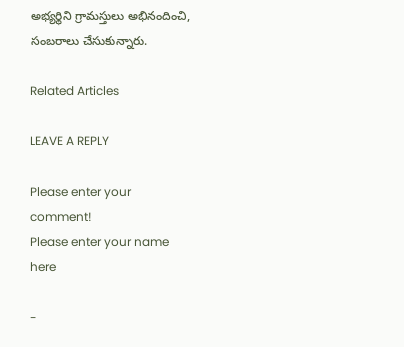అభ్యర్థిని గ్రామస్తులు అభినందించి, సంబరాలు చేసుకున్నారు.

Related Articles

LEAVE A REPLY

Please enter your comment!
Please enter your name here

-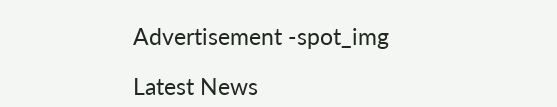Advertisement -spot_img

Latest News